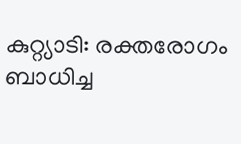കുറ്റ്യാടി: രക്തരോഗം ബാധിച്ച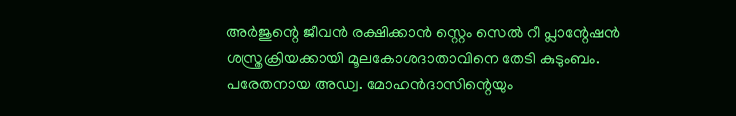അർജുന്റെ ജീവൻ രക്ഷിക്കാൻ സ്റ്റെം സെൽ റീ പ്ലാന്റേഷൻ ശസ്ത്രക്രിയക്കായി മൂലകോശദാതാവിനെ തേടി കുടുംബം. പരേതനായ അഡ്വ. മോഹൻദാസിന്റെയും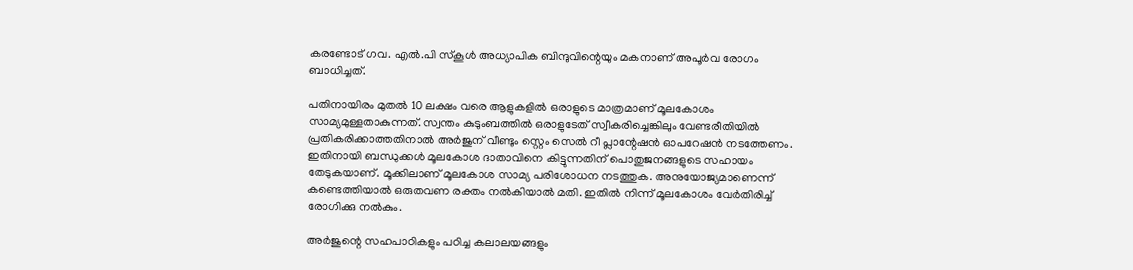കരണ്ടോട് ഗവ. എൽ.പി സ്കൂൾ അധ്യാപിക ബിന്ദുവിന്റെയും മകനാണ് അപൂർവ രോഗം ബാധിച്ചത്.

പതിനായിരം മുതൽ 10 ലക്ഷം വരെ ആളുകളിൽ ഒരാളുടെ മാത്രമാണ് മൂലകോശം സാമ്യമുള്ളതാകുന്നത്. സ്വന്തം കുടുംബത്തിൽ ഒരാളുടേത് സ്വീകരിച്ചെങ്കിലും വേണ്ടരീതിയിൽ പ്രതികരിക്കാത്തതിനാൽ അർജുന് വീണ്ടും സ്റ്റെം സെൽ റീ പ്ലാന്റേഷൻ ഓപറേഷൻ നടത്തേണം. ഇതിനായി ബന്ധുക്കൾ മൂലകോശ ദാതാവിനെ കിട്ടുന്നതിന് പൊതുജനങ്ങളുടെ സഹായം തേടുകയാണ്. മൂക്കിലാണ് മൂലകോശ സാമ്യ പരിശോധന നടത്തുക. അനുയോജ്യമാണെന്ന് കണ്ടെത്തിയാൽ ഒരുതവണ രക്തം നൽകിയാൽ മതി. ഇതിൽ നിന്ന് മൂലകോശം വേർതിരിച്ച് രോഗിക്കു നൽകും.

അർജുന്റെ സഹപാഠികളും പഠിച്ച കലാലയങ്ങളും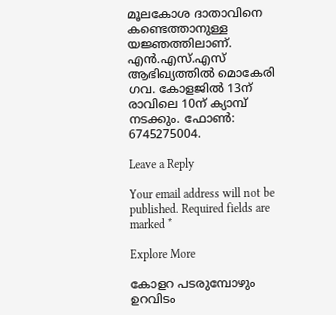മൂലകോശ ദാതാവിനെ കണ്ടെത്താനുള്ള യജ്ഞത്തിലാണ്. എൻ.എസ്.എസ് ആഭിഖ്യത്തിൽ മൊകേരി ഗവ. കോളജിൽ 13ന് രാവിലെ 10ന് ക്യാമ്പ് നടക്കും. ഫോൺ: 6745275004.

Leave a Reply

Your email address will not be published. Required fields are marked *

Explore More

കോളറ പടരുമ്പോഴും ഉറവിടം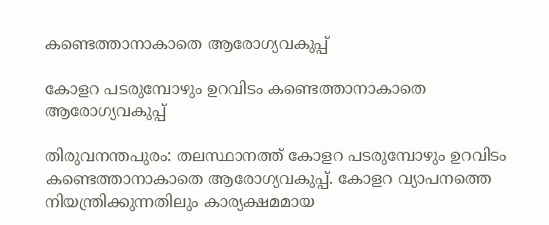കണ്ടെത്താനാകാതെ ആരോഗ്യവകുപ്പ്

കോളറ പടരുമ്പോഴും ഉറവിടം കണ്ടെത്താനാകാതെ ആരോഗ്യവകുപ്പ്

തിരുവനന്തപുരം: തലസ്ഥാനത്ത് കോളറ പടരുമ്പോഴും ഉറവിടം കണ്ടെത്താനാകാതെ ആരോഗ്യവകുപ്പ്. കോളറ വ്യാപനത്തെ നിയന്ത്രിക്കുന്നതിലും കാര്യക്ഷമമായ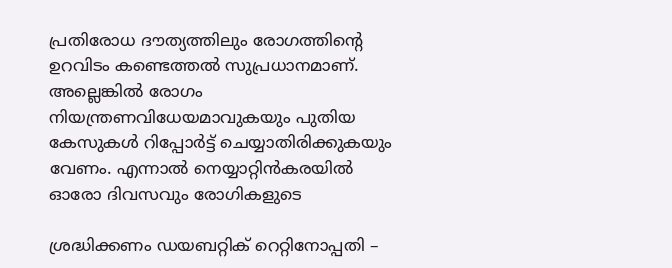പ്രതിരോധ ദൗത്യത്തിലും രോഗത്തിന്‍റെ ഉറവിടം കണ്ടെത്തൽ സുപ്രധാനമാണ്. അല്ലെങ്കിൽ രോഗം നിയന്ത്രണവിധേയമാവുകയും പുതിയ കേസുകൾ റിപ്പോർട്ട് ചെയ്യാതിരിക്കുകയും വേണം. എന്നാൽ നെയ്യാറ്റിൻകരയിൽ ഓരോ ദിവസവും രോഗികളുടെ

ശ്രദ്ധിക്കണം ഡയബറ്റിക് റെറ്റിനോപ്പതി –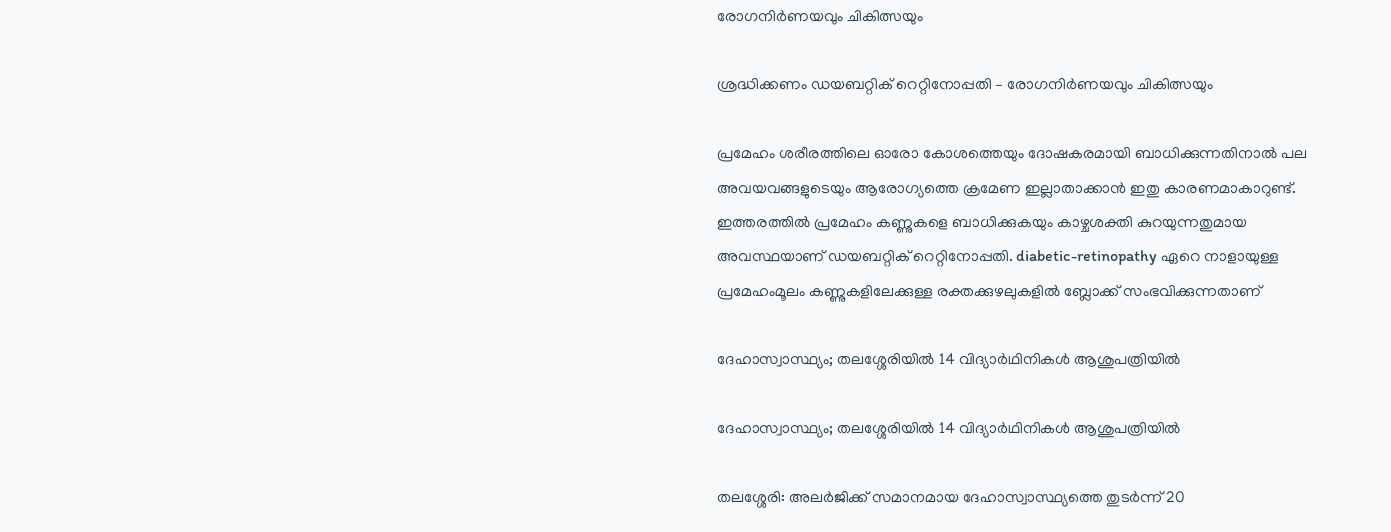രോഗനിര്‍ണയവും ചികിത്സയും

ശ്രദ്ധിക്കണം ഡയബറ്റിക് റെറ്റിനോപ്പതി – രോഗനിര്‍ണയവും ചികിത്സയും

പ്രമേഹം ശരീരത്തിലെ ഓരോ കോശത്തെയും ദോഷകരമായി ബാധിക്കുന്നതിനാല്‍ പല അവയവങ്ങളുടെയും ആരോഗ്യത്തെ ക്രമേണ ഇല്ലാതാക്കാന്‍ ഇതു കാരണമാകാറുണ്ട്. ഇത്തരത്തില്‍ പ്രമേഹം കണ്ണുകളെ ബാധിക്കുകയും കാഴ്ചശക്തി കുറയുന്നതുമായ അവസ്ഥയാണ് ഡയബറ്റിക് റെറ്റിനോപ്പതി. diabetic-retinopathy ഏറെ നാളായുള്ള പ്രമേഹംമൂലം കണ്ണുകളിലേക്കുള്ള രക്തക്കുഴലുകളില്‍ ബ്ലോക്ക് സംഭവിക്കുന്നതാണ്

ദേഹാസ്വാസ്ഥ്യം; തലശ്ശേരിയിൽ 14 വിദ്യാർഥിനികൾ ആശുപത്രിയിൽ

ദേഹാസ്വാസ്ഥ്യം; തലശ്ശേരിയിൽ 14 വിദ്യാർഥിനികൾ ആശുപത്രിയിൽ

തലശ്ശേരി: അലർജിക്ക് സമാനമായ ദേഹാസ്വാസ്ഥ്യത്തെ തുടർന്ന് 20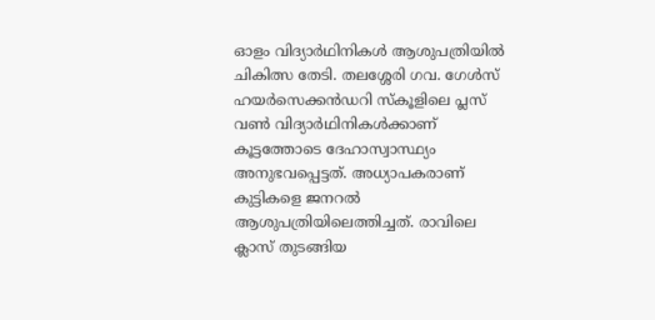ഓളം വിദ്യാർഥിനികൾ ആശുപത്രിയിൽ ചികിത്സ തേടി. തലശ്ശേരി ഗവ. ഗേൾസ് ഹയർസെക്കൻഡറി സ്കൂളിലെ പ്ലസ് വൺ വിദ്യാർഥിനികൾക്കാണ് കൂട്ടത്തോടെ ദേഹാസ്വാസ്ഥ്യം അനുഭവപ്പെട്ടത്. അധ്യാപകരാണ് കുട്ടികളെ ജനറൽ ആശുപത്രിയിലെത്തിച്ചത്. രാവിലെ ക്ലാസ് തുടങ്ങിയ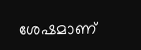ശേഷമാണ്